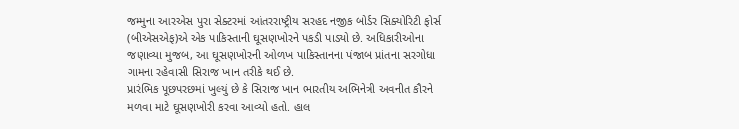જમ્મુના આરએસ પુરા સેક્ટરમાં આંતરરાષ્ટ્રીય સરહદ નજીક બોર્ડર સિક્યોરિટી ફોર્સ (બીએસએફ)એ એક પાકિસ્તાની ઘૂસણખોરને પકડી પાડ્યો છે. અધિકારીઓના જણાવ્યા મુજબ, આ ઘૂસણખોરની ઓળખ પાકિસ્તાનના પંજાબ પ્રાંતના સરગોધા ગામના રહેવાસી સિરાજ ખાન તરીકે થઈ છે.
પ્રારંભિક પૂછપરછમાં ખુલ્યું છે કે સિરાજ ખાન ભારતીય અભિનેત્રી અવનીત કૌરને મળવા માટે ઘૂસણખોરી કરવા આવ્યો હતો. હાલ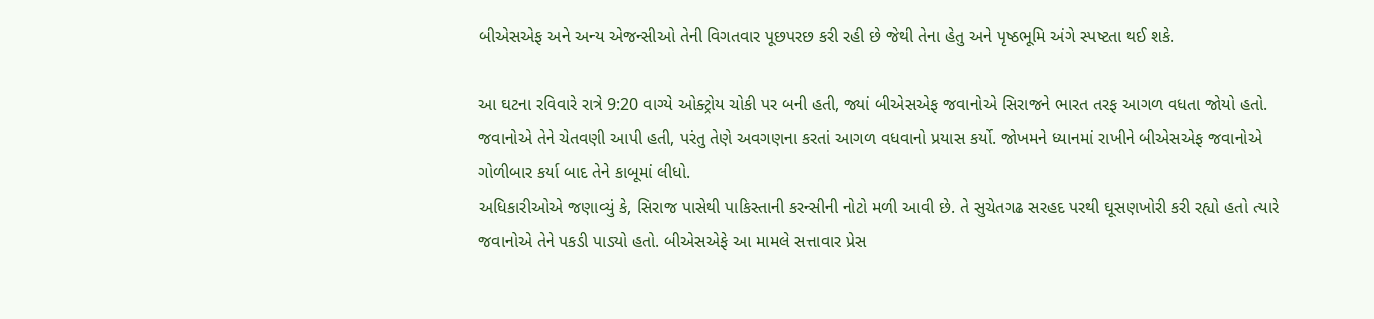બીએસએફ અને અન્ય એજન્સીઓ તેની વિગતવાર પૂછપરછ કરી રહી છે જેથી તેના હેતુ અને પૃષ્ઠભૂમિ અંગે સ્પષ્ટતા થઈ શકે.

આ ઘટના રવિવારે રાત્રે 9:20 વાગ્યે ઓક્ટ્રોય ચોકી પર બની હતી, જ્યાં બીએસએફ જવાનોએ સિરાજને ભારત તરફ આગળ વધતા જોયો હતો. જવાનોએ તેને ચેતવણી આપી હતી, પરંતુ તેણે અવગણના કરતાં આગળ વધવાનો પ્રયાસ કર્યો. જોખમને ધ્યાનમાં રાખીને બીએસએફ જવાનોએ ગોળીબાર કર્યા બાદ તેને કાબૂમાં લીધો.
અધિકારીઓએ જણાવ્યું કે, સિરાજ પાસેથી પાકિસ્તાની કરન્સીની નોટો મળી આવી છે. તે સુચેતગઢ સરહદ પરથી ઘૂસણખોરી કરી રહ્યો હતો ત્યારે જવાનોએ તેને પકડી પાડ્યો હતો. બીએસએફે આ મામલે સત્તાવાર પ્રેસ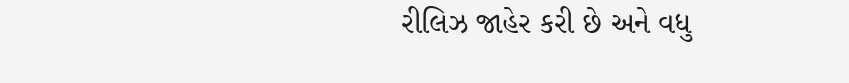રીલિઝ જાહેર કરી છે અને વધુ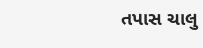તપાસ ચાલુ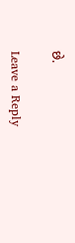છે.

Leave a Reply